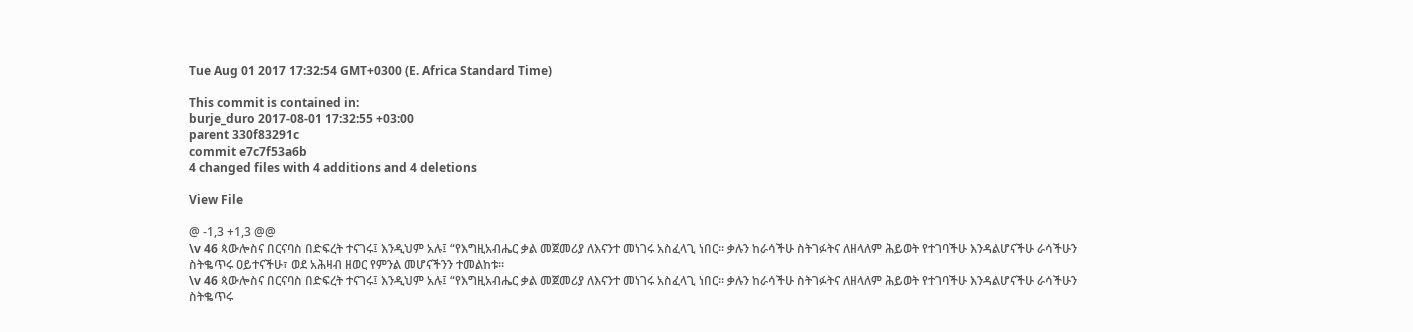Tue Aug 01 2017 17:32:54 GMT+0300 (E. Africa Standard Time)

This commit is contained in:
burje_duro 2017-08-01 17:32:55 +03:00
parent 330f83291c
commit e7c7f53a6b
4 changed files with 4 additions and 4 deletions

View File

@ -1,3 +1,3 @@
\v 46 ጳውሎስና በርናባስ በድፍረት ተናገሩ፤ እንዲህም አሉ፤ “የእግዚአብሔር ቃል መጀመሪያ ለእናንተ መነገሩ አስፈላጊ ነበር። ቃሉን ከራሳችሁ ስትገፉትና ለዘላለም ሕይወት የተገባችሁ እንዳልሆናችሁ ራሳችሁን ስትቈጥሩ ዐይተናችሁ፣ ወደ አሕዛብ ዘወር የምንል መሆናችንን ተመልከቱ።
\v 46 ጳውሎስና በርናባስ በድፍረት ተናገሩ፤ እንዲህም አሉ፤ “የእግዚአብሔር ቃል መጀመሪያ ለእናንተ መነገሩ አስፈላጊ ነበር። ቃሉን ከራሳችሁ ስትገፉትና ለዘላለም ሕይወት የተገባችሁ እንዳልሆናችሁ ራሳችሁን ስትቈጥሩ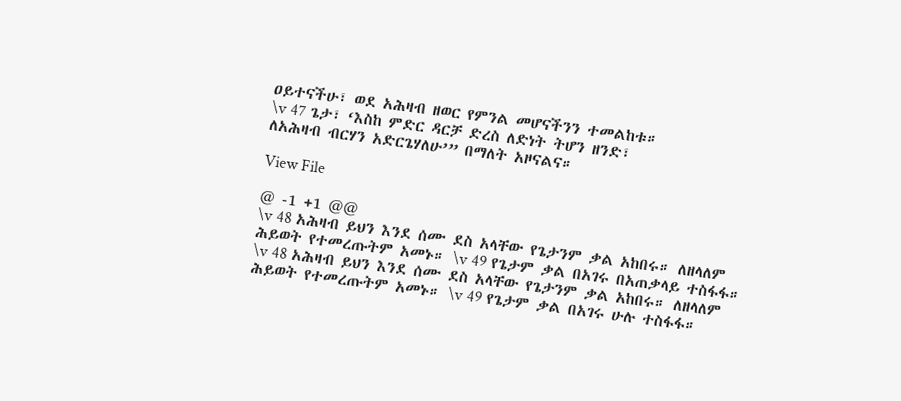ዐይተናችሁ፣ ወደ አሕዛብ ዘወር የምንል መሆናችንን ተመልከቱ።
\v 47 ጌታ፣ ‘እስከ ምድር ዳርቻ ድረስ ለድነት ትሆን ዘንድ፣
ለአሕዛብ ብርሃን አድርጌሃለሁ’” በማለት አዞናልና።

View File

@ -1 +1 @@
\v 48 አሕዛብ ይህን እንደ ሰሙ ደስ አላቸው የጌታንም ቃል አከበሩ። ለዘላለም ሕይወት የተመረጡትም አመኑ። \v 49 የጌታም ቃል በአገሩ በአጠቃላይ ተስፋፋ።
\v 48 አሕዛብ ይህን እንደ ሰሙ ደስ አላቸው የጌታንም ቃል አከበሩ። ለዘላለም ሕይወት የተመረጡትም አመኑ። \v 49 የጌታም ቃል በአገሩ ሁሉ ተስፋፋ።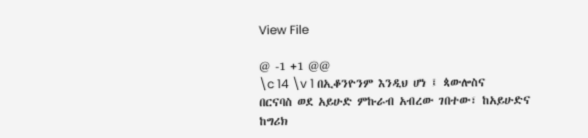View File

@ -1 +1 @@
\c 14 \v 1 በኢቆንዮንም እንዲህ ሆነ ፤ ጳውሎስና በርናባስ ወደ አይሁድ ምኩራብ አብረው ገበተው፣ ከአይሁድና ከግሪክ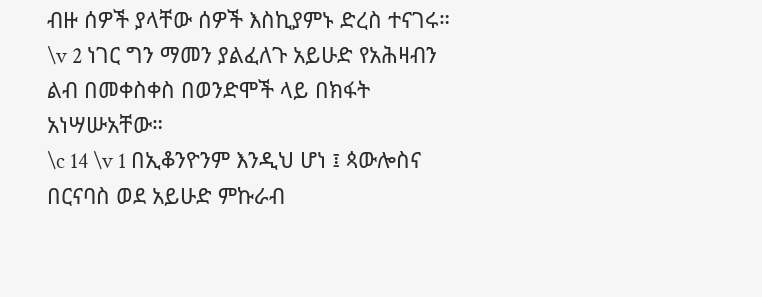ብዙ ሰዎች ያላቸው ሰዎች እስኪያምኑ ድረስ ተናገሩ። \v 2 ነገር ግን ማመን ያልፈለጉ አይሁድ የአሕዛብን ልብ በመቀስቀስ በወንድሞች ላይ በክፋት አነሣሡአቸው።
\c 14 \v 1 በኢቆንዮንም እንዲህ ሆነ ፤ ጳውሎስና በርናባስ ወደ አይሁድ ምኩራብ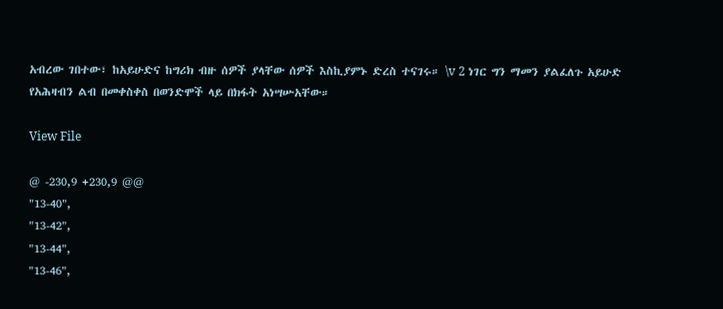አብረው ገበተው፣ ከአይሁድና ከግሪክ ብዙ ሰዎች ያላቸው ሰዎች እስኪያምኑ ድረስ ተናገሩ። \v 2 ነገር ግን ማመን ያልፈለጉ አይሁድ የአሕዛብን ልብ በመቀስቀስ በወንድሞች ላይ በክፋት አነሣሡአቸው።

View File

@ -230,9 +230,9 @@
"13-40",
"13-42",
"13-44",
"13-46",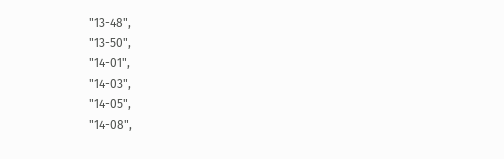"13-48",
"13-50",
"14-01",
"14-03",
"14-05",
"14-08",